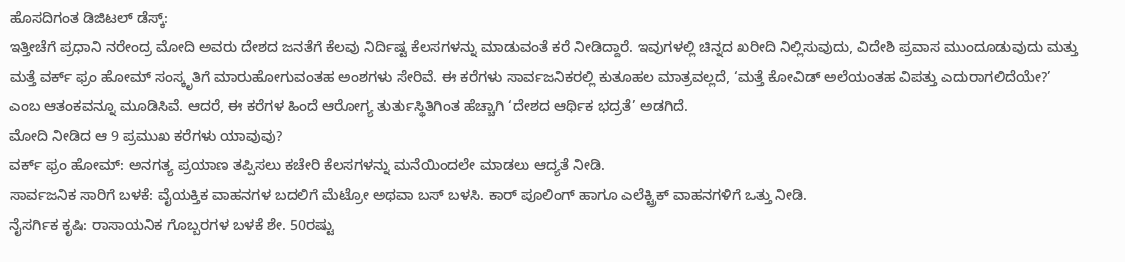ಹೊಸದಿಗಂತ ಡಿಜಿಟಲ್ ಡೆಸ್ಕ್:
ಇತ್ತೀಚೆಗೆ ಪ್ರಧಾನಿ ನರೇಂದ್ರ ಮೋದಿ ಅವರು ದೇಶದ ಜನತೆಗೆ ಕೆಲವು ನಿರ್ದಿಷ್ಟ ಕೆಲಸಗಳನ್ನು ಮಾಡುವಂತೆ ಕರೆ ನೀಡಿದ್ದಾರೆ. ಇವುಗಳಲ್ಲಿ ಚಿನ್ನದ ಖರೀದಿ ನಿಲ್ಲಿಸುವುದು, ವಿದೇಶಿ ಪ್ರವಾಸ ಮುಂದೂಡುವುದು ಮತ್ತು ಮತ್ತೆ ವರ್ಕ್ ಫ್ರಂ ಹೋಮ್ ಸಂಸ್ಕೃತಿಗೆ ಮಾರುಹೋಗುವಂತಹ ಅಂಶಗಳು ಸೇರಿವೆ. ಈ ಕರೆಗಳು ಸಾರ್ವಜನಿಕರಲ್ಲಿ ಕುತೂಹಲ ಮಾತ್ರವಲ್ಲದೆ, ‘ಮತ್ತೆ ಕೋವಿಡ್ ಅಲೆಯಂತಹ ವಿಪತ್ತು ಎದುರಾಗಲಿದೆಯೇ?’ ಎಂಬ ಆತಂಕವನ್ನೂ ಮೂಡಿಸಿವೆ. ಆದರೆ, ಈ ಕರೆಗಳ ಹಿಂದೆ ಆರೋಗ್ಯ ತುರ್ತುಸ್ಥಿತಿಗಿಂತ ಹೆಚ್ಚಾಗಿ ‘ದೇಶದ ಆರ್ಥಿಕ ಭದ್ರತೆ’ ಅಡಗಿದೆ.
ಮೋದಿ ನೀಡಿದ ಆ 9 ಪ್ರಮುಖ ಕರೆಗಳು ಯಾವುವು?
ವರ್ಕ್ ಫ್ರಂ ಹೋಮ್: ಅನಗತ್ಯ ಪ್ರಯಾಣ ತಪ್ಪಿಸಲು ಕಚೇರಿ ಕೆಲಸಗಳನ್ನು ಮನೆಯಿಂದಲೇ ಮಾಡಲು ಆದ್ಯತೆ ನೀಡಿ.
ಸಾರ್ವಜನಿಕ ಸಾರಿಗೆ ಬಳಕೆ: ವೈಯಕ್ತಿಕ ವಾಹನಗಳ ಬದಲಿಗೆ ಮೆಟ್ರೋ ಅಥವಾ ಬಸ್ ಬಳಸಿ. ಕಾರ್ ಪೂಲಿಂಗ್ ಹಾಗೂ ಎಲೆಕ್ಟ್ರಿಕ್ ವಾಹನಗಳಿಗೆ ಒತ್ತು ನೀಡಿ.
ನೈಸರ್ಗಿಕ ಕೃಷಿ: ರಾಸಾಯನಿಕ ಗೊಬ್ಬರಗಳ ಬಳಕೆ ಶೇ. 50ರಷ್ಟು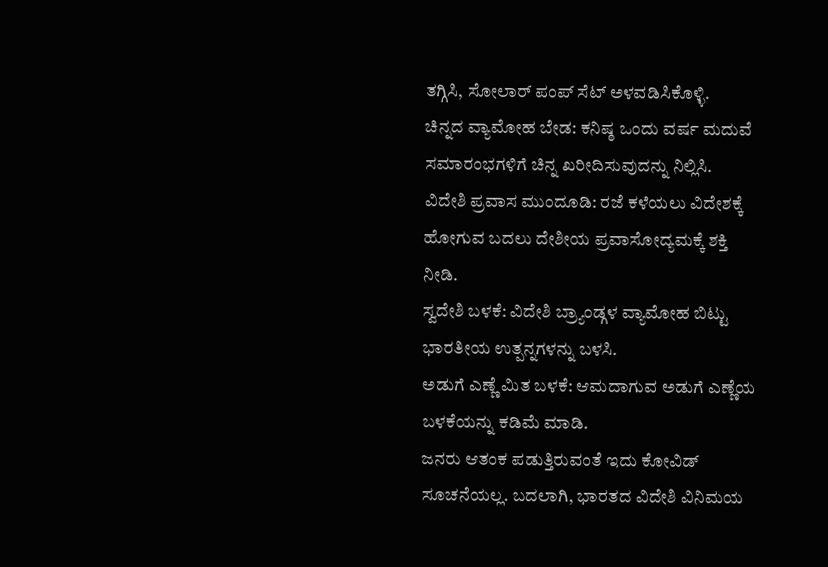ತಗ್ಗಿಸಿ, ಸೋಲಾರ್ ಪಂಪ್ ಸೆಟ್ ಅಳವಡಿಸಿಕೊಳ್ಳಿ.
ಚಿನ್ನದ ವ್ಯಾಮೋಹ ಬೇಡ: ಕನಿಷ್ಠ ಒಂದು ವರ್ಷ ಮದುವೆ ಸಮಾರಂಭಗಳಿಗೆ ಚಿನ್ನ ಖರೀದಿಸುವುದನ್ನು ನಿಲ್ಲಿಸಿ.
ವಿದೇಶಿ ಪ್ರವಾಸ ಮುಂದೂಡಿ: ರಜೆ ಕಳೆಯಲು ವಿದೇಶಕ್ಕೆ ಹೋಗುವ ಬದಲು ದೇಶೀಯ ಪ್ರವಾಸೋದ್ಯಮಕ್ಕೆ ಶಕ್ತಿ ನೀಡಿ.
ಸ್ವದೇಶಿ ಬಳಕೆ: ವಿದೇಶಿ ಬ್ರ್ಯಾಂಡ್ಗಳ ವ್ಯಾಮೋಹ ಬಿಟ್ಟು ಭಾರತೀಯ ಉತ್ಪನ್ನಗಳನ್ನು ಬಳಸಿ.
ಅಡುಗೆ ಎಣ್ಣೆ ಮಿತ ಬಳಕೆ: ಆಮದಾಗುವ ಅಡುಗೆ ಎಣ್ಣೆಯ ಬಳಕೆಯನ್ನು ಕಡಿಮೆ ಮಾಡಿ.
ಜನರು ಆತಂಕ ಪಡುತ್ತಿರುವಂತೆ ಇದು ಕೋವಿಡ್ ಸೂಚನೆಯಲ್ಲ. ಬದಲಾಗಿ, ಭಾರತದ ವಿದೇಶಿ ವಿನಿಮಯ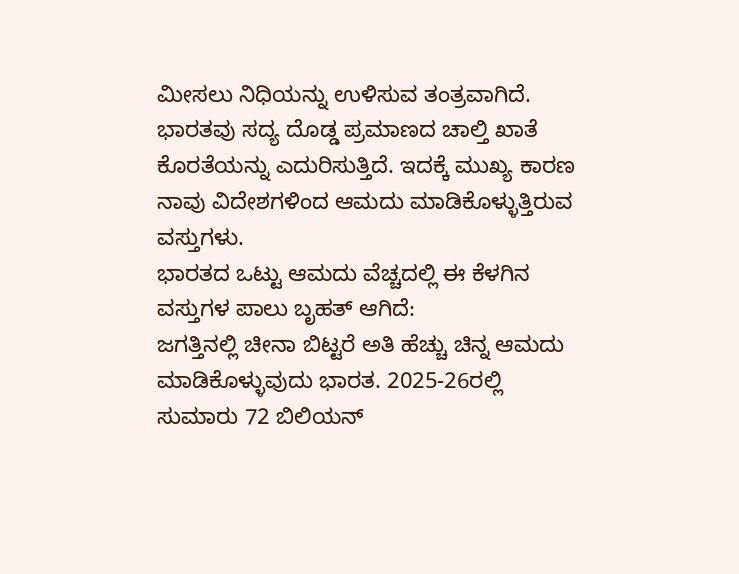ಮೀಸಲು ನಿಧಿಯನ್ನು ಉಳಿಸುವ ತಂತ್ರವಾಗಿದೆ. ಭಾರತವು ಸದ್ಯ ದೊಡ್ಡ ಪ್ರಮಾಣದ ಚಾಲ್ತಿ ಖಾತೆ ಕೊರತೆಯನ್ನು ಎದುರಿಸುತ್ತಿದೆ. ಇದಕ್ಕೆ ಮುಖ್ಯ ಕಾರಣ ನಾವು ವಿದೇಶಗಳಿಂದ ಆಮದು ಮಾಡಿಕೊಳ್ಳುತ್ತಿರುವ ವಸ್ತುಗಳು.
ಭಾರತದ ಒಟ್ಟು ಆಮದು ವೆಚ್ಚದಲ್ಲಿ ಈ ಕೆಳಗಿನ ವಸ್ತುಗಳ ಪಾಲು ಬೃಹತ್ ಆಗಿದೆ:
ಜಗತ್ತಿನಲ್ಲಿ ಚೀನಾ ಬಿಟ್ಟರೆ ಅತಿ ಹೆಚ್ಚು ಚಿನ್ನ ಆಮದು ಮಾಡಿಕೊಳ್ಳುವುದು ಭಾರತ. 2025-26ರಲ್ಲಿ ಸುಮಾರು 72 ಬಿಲಿಯನ್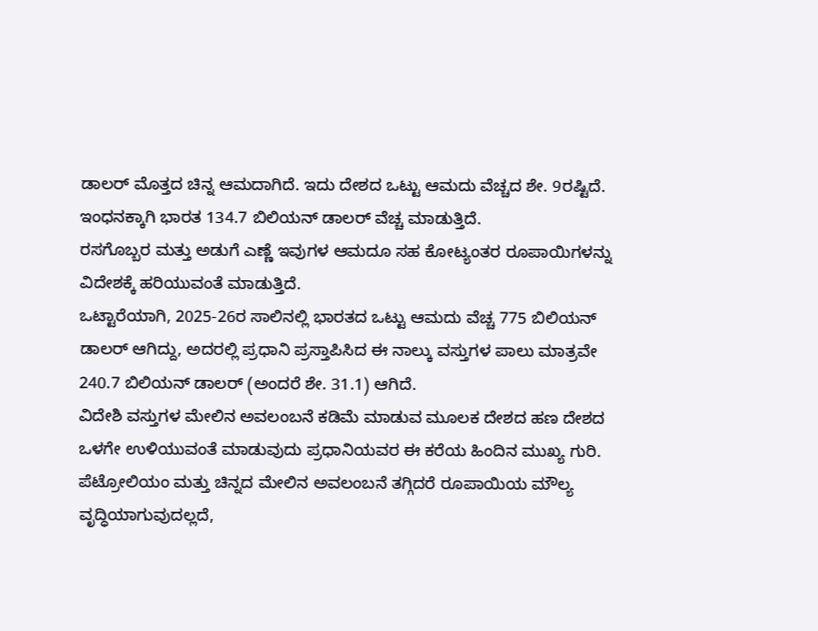ಡಾಲರ್ ಮೊತ್ತದ ಚಿನ್ನ ಆಮದಾಗಿದೆ. ಇದು ದೇಶದ ಒಟ್ಟು ಆಮದು ವೆಚ್ಚದ ಶೇ. 9ರಷ್ಟಿದೆ.
ಇಂಧನಕ್ಕಾಗಿ ಭಾರತ 134.7 ಬಿಲಿಯನ್ ಡಾಲರ್ ವೆಚ್ಚ ಮಾಡುತ್ತಿದೆ.
ರಸಗೊಬ್ಬರ ಮತ್ತು ಅಡುಗೆ ಎಣ್ಣೆ ಇವುಗಳ ಆಮದೂ ಸಹ ಕೋಟ್ಯಂತರ ರೂಪಾಯಿಗಳನ್ನು ವಿದೇಶಕ್ಕೆ ಹರಿಯುವಂತೆ ಮಾಡುತ್ತಿದೆ.
ಒಟ್ಟಾರೆಯಾಗಿ, 2025-26ರ ಸಾಲಿನಲ್ಲಿ ಭಾರತದ ಒಟ್ಟು ಆಮದು ವೆಚ್ಚ 775 ಬಿಲಿಯನ್ ಡಾಲರ್ ಆಗಿದ್ದು, ಅದರಲ್ಲಿ ಪ್ರಧಾನಿ ಪ್ರಸ್ತಾಪಿಸಿದ ಈ ನಾಲ್ಕು ವಸ್ತುಗಳ ಪಾಲು ಮಾತ್ರವೇ 240.7 ಬಿಲಿಯನ್ ಡಾಲರ್ (ಅಂದರೆ ಶೇ. 31.1) ಆಗಿದೆ.
ವಿದೇಶಿ ವಸ್ತುಗಳ ಮೇಲಿನ ಅವಲಂಬನೆ ಕಡಿಮೆ ಮಾಡುವ ಮೂಲಕ ದೇಶದ ಹಣ ದೇಶದ ಒಳಗೇ ಉಳಿಯುವಂತೆ ಮಾಡುವುದು ಪ್ರಧಾನಿಯವರ ಈ ಕರೆಯ ಹಿಂದಿನ ಮುಖ್ಯ ಗುರಿ. ಪೆಟ್ರೋಲಿಯಂ ಮತ್ತು ಚಿನ್ನದ ಮೇಲಿನ ಅವಲಂಬನೆ ತಗ್ಗಿದರೆ ರೂಪಾಯಿಯ ಮೌಲ್ಯ ವೃದ್ಧಿಯಾಗುವುದಲ್ಲದೆ,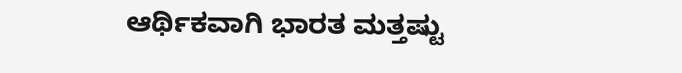ಆರ್ಥಿಕವಾಗಿ ಭಾರತ ಮತ್ತಷ್ಟು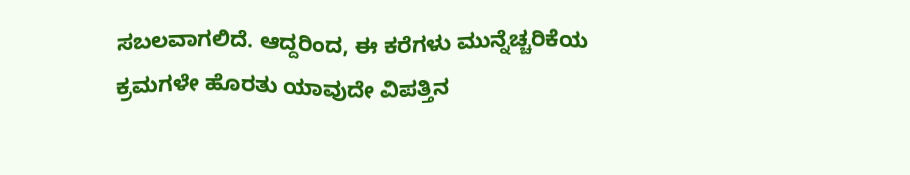ಸಬಲವಾಗಲಿದೆ. ಆದ್ದರಿಂದ, ಈ ಕರೆಗಳು ಮುನ್ನೆಚ್ಚರಿಕೆಯ ಕ್ರಮಗಳೇ ಹೊರತು ಯಾವುದೇ ವಿಪತ್ತಿನ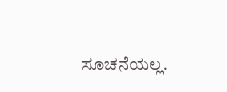ಸೂಚನೆಯಲ್ಲ.